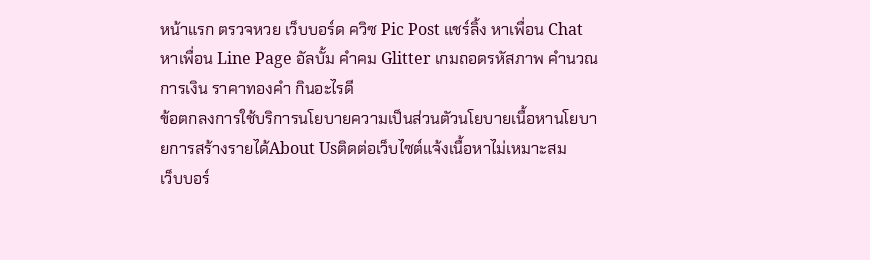หน้าแรก ตรวจหวย เว็บบอร์ด ควิซ Pic Post แชร์ลิ้ง หาเพื่อน Chat หาเพื่อน Line Page อัลบั้ม คำคม Glitter เกมถอดรหัสภาพ คำนวณ การเงิน ราคาทองคำ กินอะไรดี
ข้อตกลงการใช้บริการนโยบายความเป็นส่วนตัวนโยบายเนื้อหานโยบายการสร้างรายได้About Usติดต่อเว็บไซต์แจ้งเนื้อหาไม่เหมาะสม
เว็บบอร์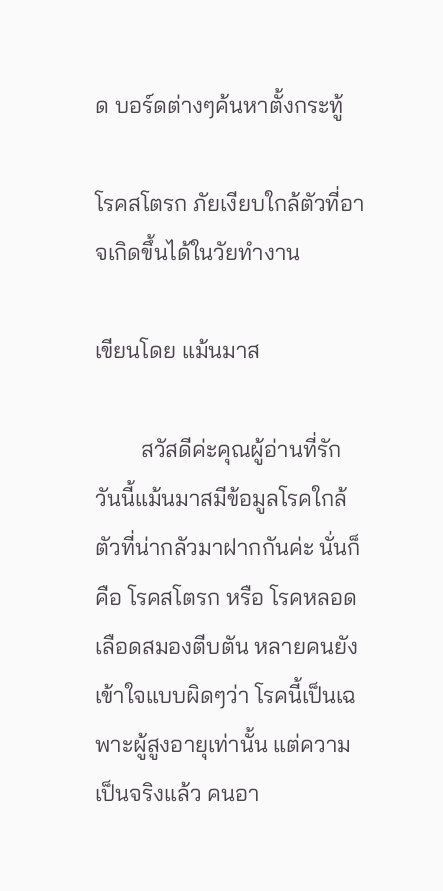ด บอร์ดต่างๆค้นหาตั้งกระทู้

โรคสโตรก ภัยเงียบใกล้ตัวที่อาจเกิดขึ้นได้ในวัยทำงาน

เขียนโดย แม้นมาส

        สวัสดีค่ะคุณผู้อ่านที่รัก วันนี้แม้นมาสมีข้อมูลโรคใกล้ตัวที่น่ากลัวมาฝากกันค่ะ นั่นก็คือ โรคสโตรก หรือ โรคหลอดเลือดสมองตีบตัน หลายคนยังเข้าใจแบบผิดๆว่า โรคนี้เป็นเฉพาะผู้สูงอายุเท่านั้น แต่ความเป็นจริงแล้ว คนอา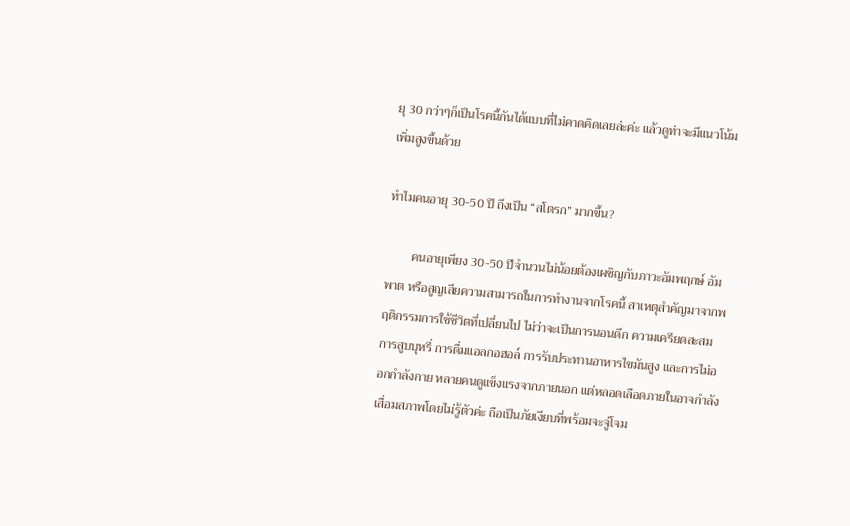ยุ 30 กว่าๆก็เป็นโรคนี้กันได้แบบที่ไม่คาดคิดเลยล่ะค่ะ แล้วดูท่าจะมีแนวโน้มเพิ่มสูงขึ้นด้วย

ทำไมคนอายุ 30-50 ปี ถึงเป็น “สโตรก” มากขึ้น?

        คนอายุเพียง 30-50 ปีจำนวนไม่น้อยต้องเผชิญกับภาวะอัมพฤกษ์ อัมพาต หรือสูญเสียความสามารถในการทำงานจากโรคนี้ สาเหตุสำคัญมาจากพฤติกรรมการใช้ชีวิตที่เปลี่ยนไป ไม่ว่าจะเป็นการนอนดึก ความเครียดสะสม การสูบบุหรี่ การดื่มแอลกอฮอล์ การรับประทานอาหารไขมันสูง และการไม่ออกกำลังกาย หลายคนดูแข็งแรงจากภายนอก แต่หลอดเลือดภายในอาจกำลังเสื่อมสภาพโดยไม่รู้ตัวค่ะ ถือเป็นภัยเงียบที่พร้อมจะจู่โจม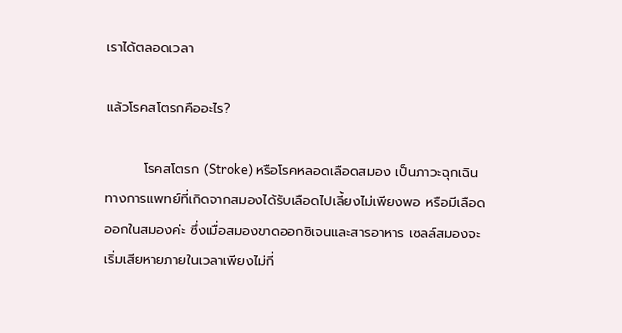เราได้ตลอดเวลา

แล้วโรคสโตรกคืออะไร?

        โรคสโตรก (Stroke) หรือโรคหลอดเลือดสมอง เป็นภาวะฉุกเฉินทางการแพทย์ที่เกิดจากสมองได้รับเลือดไปเลี้ยงไม่เพียงพอ หรือมีเลือดออกในสมองค่ะ ซึ่งเมื่อสมองขาดออกซิเจนและสารอาหาร เซลล์สมองจะเริ่มเสียหายภายในเวลาเพียงไม่กี่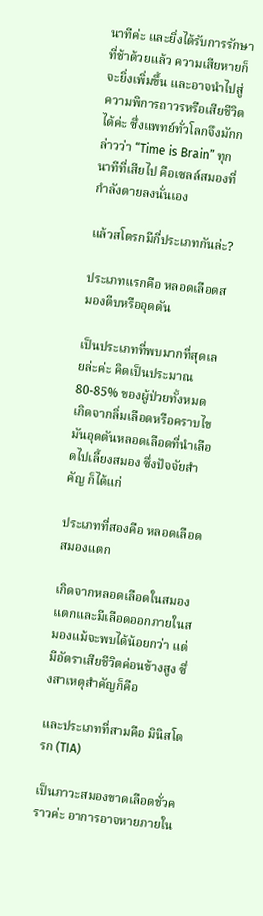นาทีค่ะ และยิ่งได้รับการรักษาที่ช้าด้วยแล้ว ความเสียหายก็จะยิ่งเพิ่มขึ้น และอาจนำไปสู่ความพิการถาวรหรือเสียชีวิตได้ค่ะ ซึ่งแพทย์ทั่วโลกจึงมักกล่าวว่า “Time is Brain” ทุกนาทีที่เสียไป คือเซลล์สมองที่กำลังตายลงนั่นเอง

แล้วสโตรกมีกี่ประเภทกันล่ะ?

ประเภทแรกคือ หลอดเลือดสมองตีบหรืออุดตัน

เป็นประเภทที่พบมากที่สุดเลยล่ะค่ะ คิดเป็นประมาณ 80-85% ของผู้ป่วยทั้งหมด เกิดจากลิ่มเลือดหรือคราบไขมันอุดตันหลอดเลือดที่นำเลือดไปเลี้ยงสมอง ซึ่งปัจจัยสำคัญ ก็ได้แก่

ประเภทที่สองคือ หลอดเลือดสมองแตก

เกิดจากหลอดเลือดในสมองแตกและมีเลือดออกภายในสมองแม้จะพบได้น้อยกว่า แต่มีอัตราเสียชีวิตค่อนข้างสูง ซึ่งสาเหตุสำคัญก็คือ

และประเภทที่สามคือ มินิสโตรก (TIA)

เป็นภาวะสมองขาดเลือดชั่วคราวค่ะ อาการอาจหายภายใน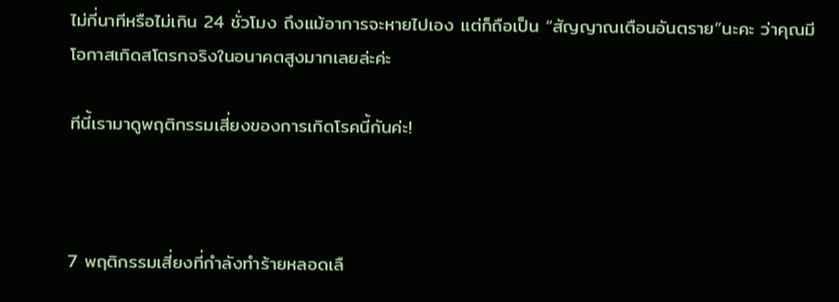ไม่กี่นาทีหรือไม่เกิน 24 ชั่วโมง ถึงแม้อาการจะหายไปเอง แต่ก็ถือเป็น “สัญญาณเตือนอันตราย”นะคะ ว่าคุณมีโอกาสเกิดสโตรกจริงในอนาคตสูงมากเลยล่ะค่ะ

ทีนี้เรามาดูพฤติกรรมเสี่ยงของการเกิดโรคนี้กันค่ะ!



7 พฤติกรรมเสี่ยงที่กำลังทำร้ายหลอดเลื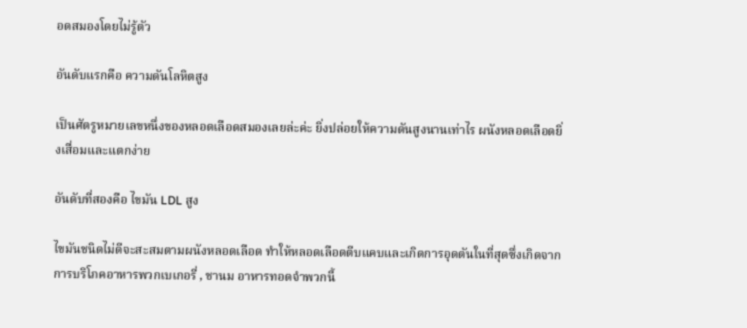อดสมองโดยไม่รู้ตัว

อันดับแรกคือ ความดันโลหิตสูง

เป็นศัตรูหมายเลขหนึ่งของหลอดเลือดสมองเลยล่ะค่ะ ยิ่งปล่อยให้ความดันสูงนานเท่าไร ผนังหลอดเลือดยิ่งเสื่อมและแตกง่าย

อันดับที่สองคือ ไขมัน LDL สูง

ไขมันชนิดไม่ดีจะสะสมตามผนังหลอดเลือด ทำให้หลอดเลือดตีบแคบและเกิดการอุดตันในที่สุดซึ่งเกิดจากการบริโภคอาหารพวกเบเกอรี่ , ชานม อาหารทอดจำพวกนี้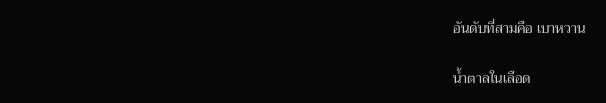อันดับที่สามคือ เบาหวาน

น้ำตาลในเลือด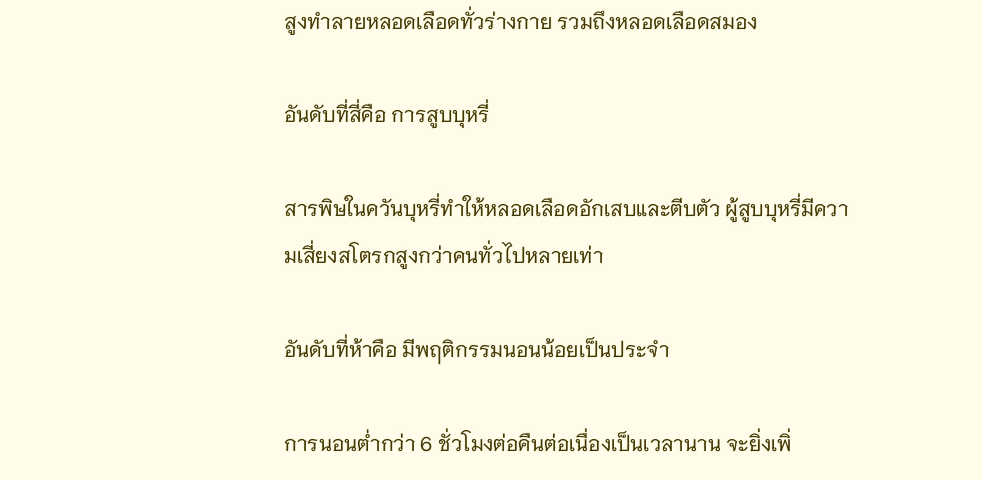สูงทำลายหลอดเลือดทั่วร่างกาย รวมถึงหลอดเลือดสมอง

อันดับที่สี่คือ การสูบบุหรี่

สารพิษในควันบุหรี่ทำให้หลอดเลือดอักเสบและตีบตัว ผู้สูบบุหรี่มีความเสี่ยงสโตรกสูงกว่าคนทั่วไปหลายเท่า

อันดับที่ห้าคือ มีพฤติกรรมนอนน้อยเป็นประจำ

การนอนต่ำกว่า 6 ชั่วโมงต่อคืนต่อเนื่องเป็นเวลานาน จะยิ่งเพิ่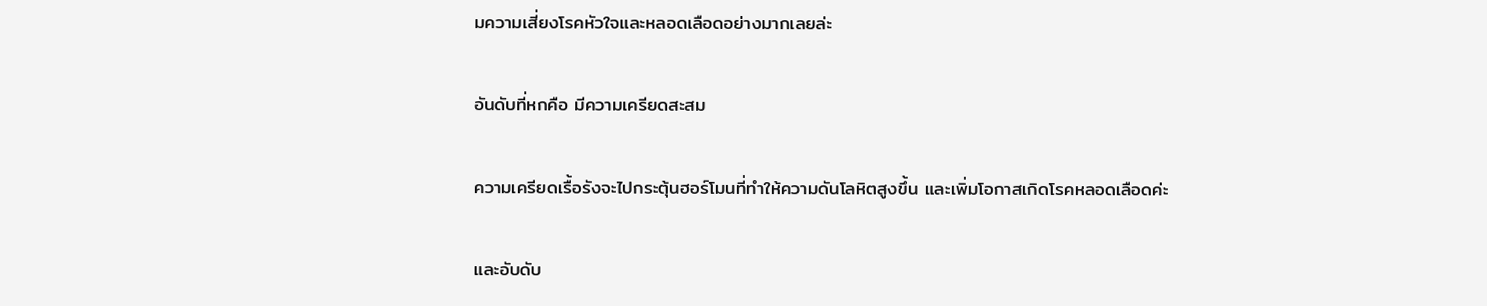มความเสี่ยงโรคหัวใจและหลอดเลือดอย่างมากเลยล่ะ

อันดับที่หกคือ มีความเครียดสะสม

ความเครียดเรื้อรังจะไปกระตุ้นฮอร์โมนที่ทำให้ความดันโลหิตสูงขึ้น และเพิ่มโอกาสเกิดโรคหลอดเลือดค่ะ

และอับดับ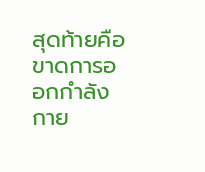สุดท้ายคือ ขาดการออกกำลังกาย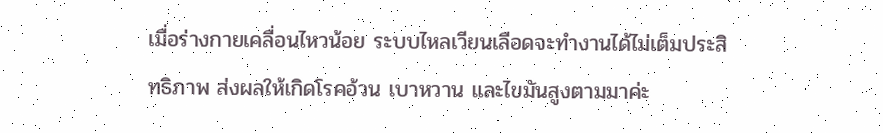เมื่อร่างกายเคลื่อนไหวน้อย ระบบไหลเวียนเลือดจะทำงานได้ไม่เต็มประสิทธิภาพ ส่งผลให้เกิดโรคอ้วน เบาหวาน และไขมันสูงตามมาค่ะ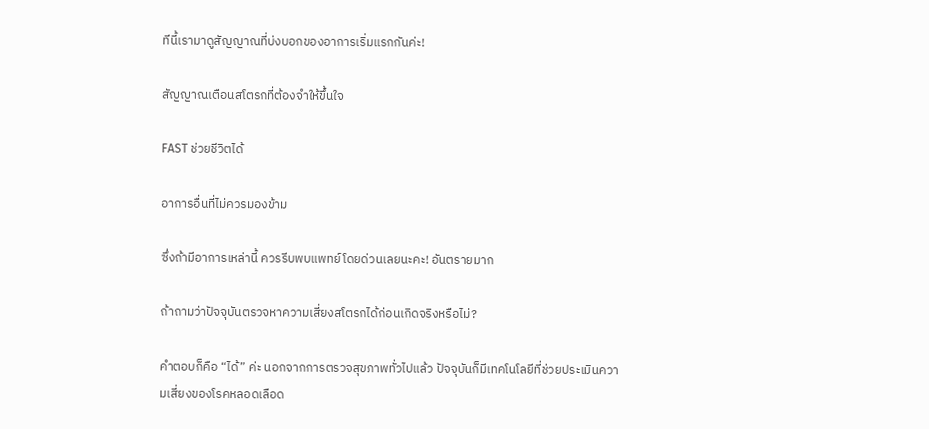ทีนี้เรามาดูสัญญาณที่บ่งบอกของอาการเริ่มแรกกันค่ะ!

สัญญาณเตือนสโตรกที่ต้องจำให้ขึ้นใจ

FAST ช่วยชีวิตได้

อาการอื่นที่ไม่ควรมองข้าม

ซึ่งถ้ามีอาการเหล่านี้ ควรรีบพบแพทย์โดยด่วนเลยนะคะ! อันตรายมาก

ถ้าถามว่าปัจจุบันตรวจหาความเสี่ยงสโตรกได้ก่อนเกิดจริงหรือไม่?

คำตอบก็คือ “ได้” ค่ะ นอกจากการตรวจสุขภาพทั่วไปแล้ว ปัจจุบันก็มีเทคโนโลยีที่ช่วยประเมินความเสี่ยงของโรคหลอดเลือด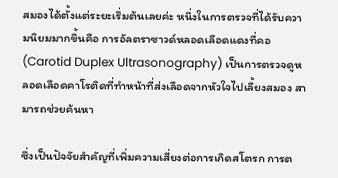สมองได้ตั้งแต่ระยะเริ่มต้นเลยค่ะ หนึ่งในการตรวจที่ได้รับความนิยมมากขึ้นคือ การอัลตราซาวด์หลอดเลือดแดงที่คอ (Carotid Duplex Ultrasonography) เป็นการตรวจดูหลอดเลือดคาโรติดที่ทำหน้าที่ส่งเลือดจากหัวใจไปเลี้ยงสมอง สามารถช่วยค้นหา

ซึ่งเป็นปัจจัยสำคัญที่เพิ่มความเสี่ยงต่อการเกิดสโตรก การต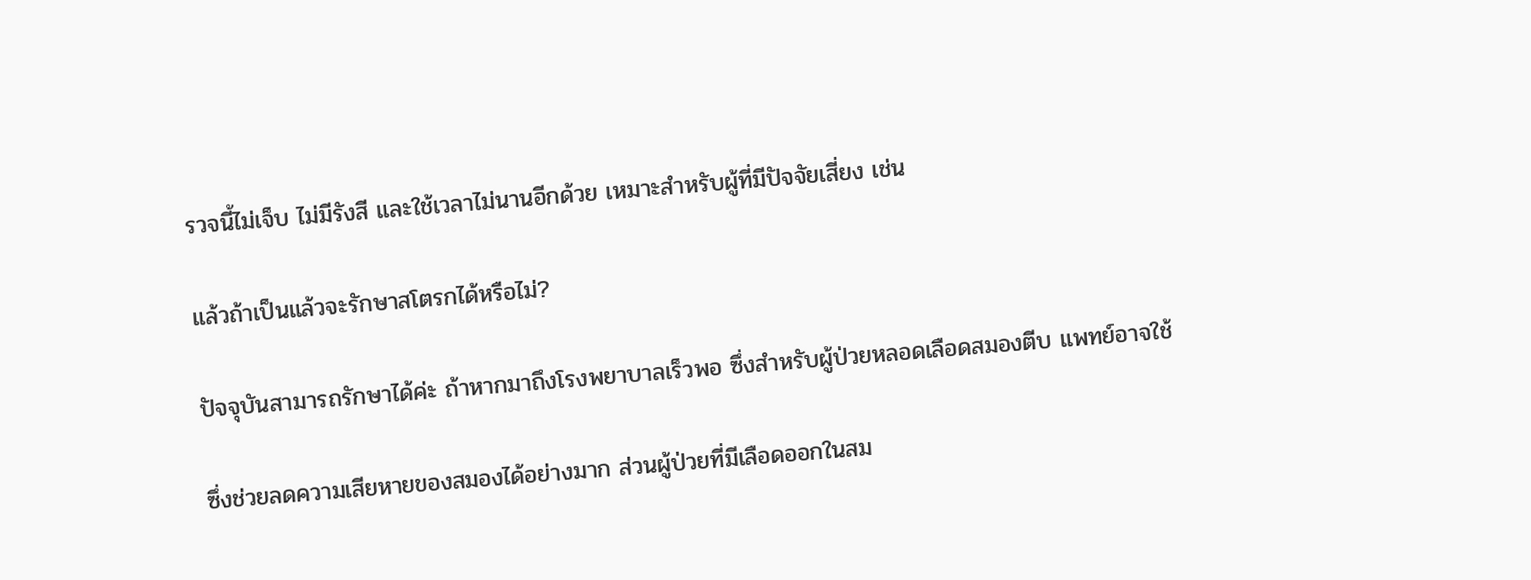รวจนี้ไม่เจ็บ ไม่มีรังสี และใช้เวลาไม่นานอีกด้วย เหมาะสำหรับผู้ที่มีปัจจัยเสี่ยง เช่น

แล้วถ้าเป็นแล้วจะรักษาสโตรกได้หรือไม่?

ปัจจุบันสามารถรักษาได้ค่ะ ถ้าหากมาถึงโรงพยาบาลเร็วพอ ซึ่งสำหรับผู้ป่วยหลอดเลือดสมองตีบ แพทย์อาจใช้

ซึ่งช่วยลดความเสียหายของสมองได้อย่างมาก ส่วนผู้ป่วยที่มีเลือดออกในสม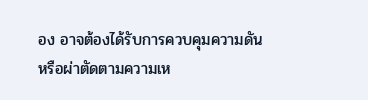อง อาจต้องได้รับการควบคุมความดันหรือผ่าตัดตามความเห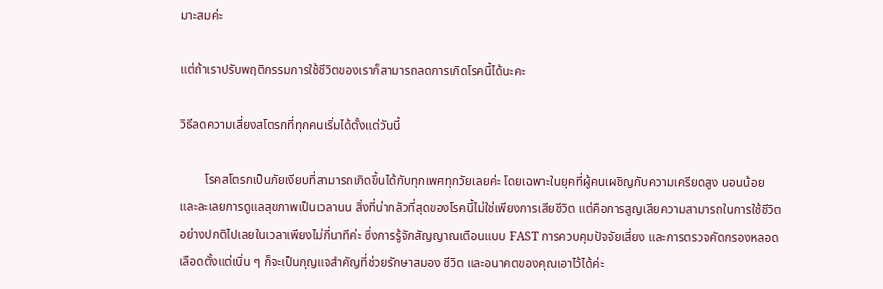มาะสมค่ะ

แต่ถ้าเราปรับพฤติกรรมการใช้ชีวิตของเราก็สามารถลดการเกิดโรคนี้ได้นะคะ

วิธีลดความเสี่ยงสโตรกที่ทุกคนเริ่มได้ตั้งแต่วันนี้

        โรคสโตรกเป็นภัยเงียบที่สามารถเกิดขึ้นได้กับทุกเพศทุกวัยเลยค่ะ โดยเฉพาะในยุคที่ผู้คนเผชิญกับความเครียดสูง นอนน้อย และละเลยการดูแลสุขภาพเป็นเวลานน สิ่งที่น่ากลัวที่สุดของโรคนี้ไม่ใช่เพียงการเสียชีวิต แต่คือการสูญเสียความสามารถในการใช้ชีวิตอย่างปกติไปเลยในเวลาเพียงไม่กี่นาทีค่ะ ซึ่งการรู้จักสัญญาณเตือนแบบ FAST การควบคุมปัจจัยเสี่ยง และการตรวจคัดกรองหลอดเลือดตั้งแต่เนิ่น ๆ ก็จะเป็นกุญแจสำคัญที่ช่วยรักษาสมอง ชีวิต และอนาคตของคุณเอาไว้ได้ค่ะ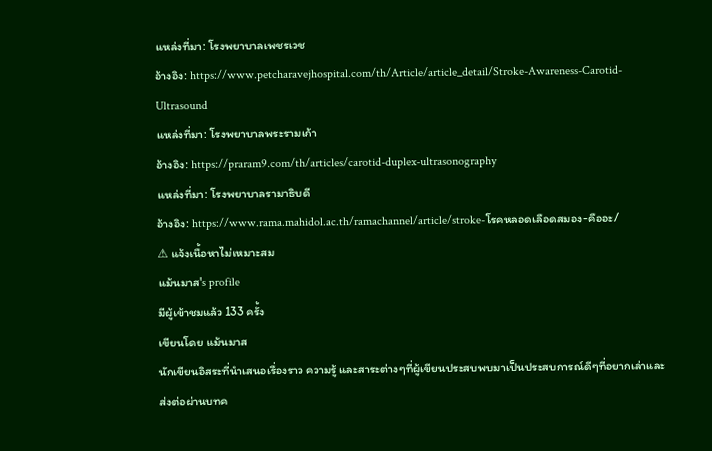แหล่งที่มา: โรงพยาบาลเพชรเวช
อ้างอิง: https://www.petcharavejhospital.com/th/Article/article_detail/Stroke-Awareness-Carotid-Ultrasound
แหล่งที่มา: โรงพยาบาลพระรามเก้า
อ้างอิง: https://praram9.com/th/articles/carotid-duplex-ultrasonography
แหล่งที่มา: โรงพยาบาลรามาธิบดี
อ้างอิง: https://www.rama.mahidol.ac.th/ramachannel/article/stroke-โรคหลอดเลือดสมอง-คืออะ/
⚠ แจ้งเนื้อหาไม่เหมาะสม
แม้นมาส's profile
มีผู้เข้าชมแล้ว 133 ครั้ง
เขียนโดย แม้นมาส
นักเขียนอิสระที่นำเสนอเรื่องราว ความรู้ และสาระต่างๆที่ผู้เขียนประสบพบมาเป็นประสบการณ์ดีๆที่อยากเล่าและส่งต่อผ่านบทค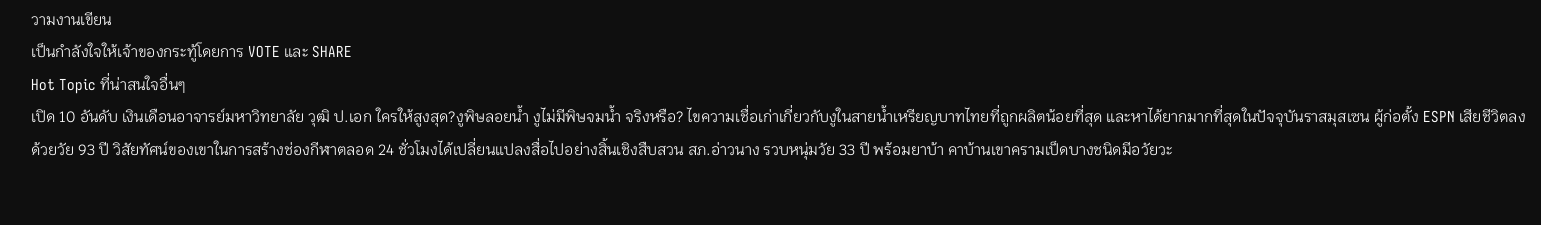วามงานเขียน
เป็นกำลังใจให้เจ้าของกระทู้โดยการ VOTE และ SHARE
Hot Topic ที่น่าสนใจอื่นๆ
เปิด 10 อันดับ เงินเดือนอาจารย์มหาวิทยาลัย วุฒิ ป.เอก ใครให้สูงสุด?งูพิษลอยน้ำ งูไม่มีพิษจมน้ำ จริงหรือ? ไขความเชื่อเก่าเกี่ยวกับงูในสายน้ำเหรียญบาทไทยที่ถูกผลิตน้อยที่สุด และหาได้ยากมากที่สุดในปัจจุบันราสมุสเซน ผู้ก่อตั้ง ESPN เสียชีวิตลงด้วยวัย 93 ปี วิสัยทัศน์ของเขาในการสร้างช่องกีฬาตลอด 24 ชั่วโมงได้เปลี่ยนแปลงสื่อไปอย่างสิ้นเชิงสืบสวน สภ.อ่าวนาง รวบหนุ่มวัย 33 ปี พร้อมยาบ้า คาบ้านเขาครามเป็ดบางชนิดมีอวัยวะ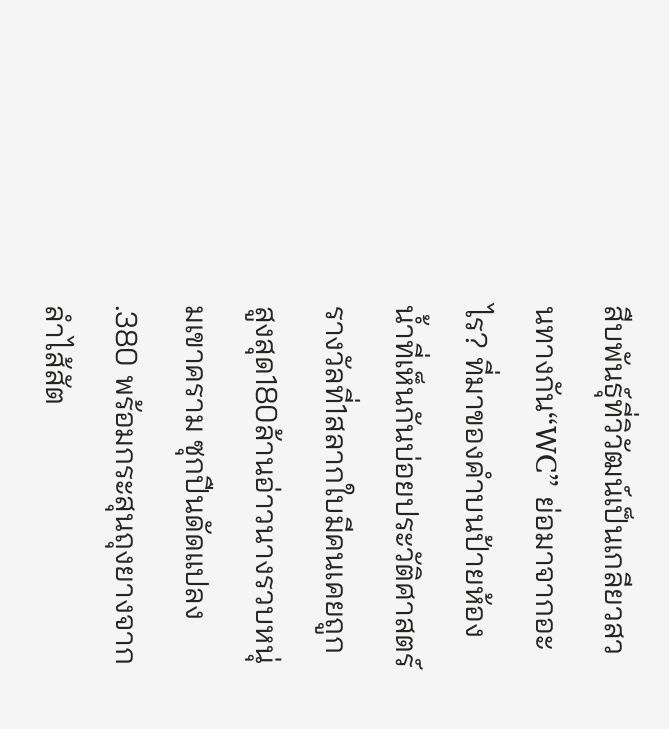สืบพันธุ์ที่วิวัฒน์เป็นเกลียวสวนทางกัน“WC” ย่อมาจากอะไร? ที่มาของคำบนป้ายห้องน้ำที่เห็นกันบ่อยประวัติศาสตร์รางวัลที่1สลากใบมีคนเคยถูกสูงสุด180ล้านอ่าวนางรวบหนุ่มเขาคราม ซุกปืนดัดแปลง .380 พร้อมกระสุนถุงยางจากลำไส้สัต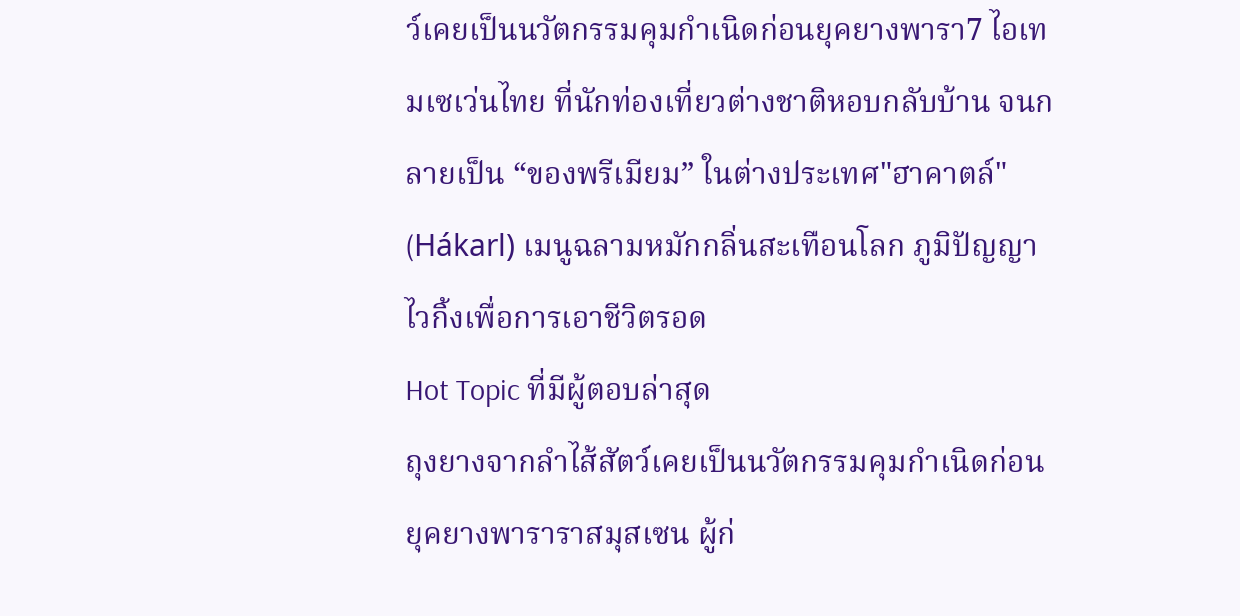ว์เคยเป็นนวัตกรรมคุมกำเนิดก่อนยุคยางพารา7 ไอเทมเซเว่นไทย ที่นักท่องเที่ยวต่างชาติหอบกลับบ้าน จนกลายเป็น “ของพรีเมียม” ในต่างประเทศ"ฮาคาตล์" (Hákarl) เมนูฉลามหมักกลิ่นสะเทือนโลก ภูมิปัญญาไวกิ้งเพื่อการเอาชีวิตรอด
Hot Topic ที่มีผู้ตอบล่าสุด
ถุงยางจากลำไส้สัตว์เคยเป็นนวัตกรรมคุมกำเนิดก่อนยุคยางพาราราสมุสเซน ผู้ก่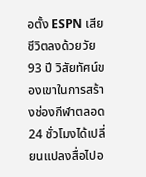อตั้ง ESPN เสียชีวิตลงด้วยวัย 93 ปี วิสัยทัศน์ของเขาในการสร้างช่องกีฬาตลอด 24 ชั่วโมงได้เปลี่ยนแปลงสื่อไปอ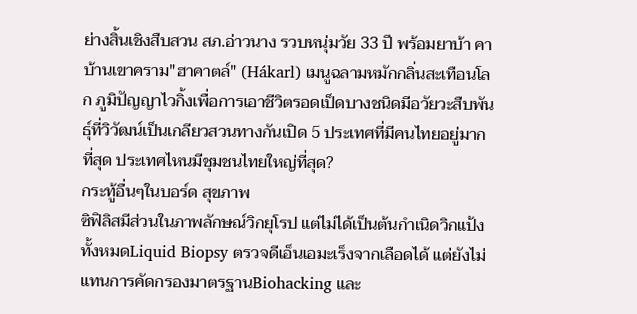ย่างสิ้นเชิงสืบสวน สภ.อ่าวนาง รวบหนุ่มวัย 33 ปี พร้อมยาบ้า คาบ้านเขาคราม"ฮาคาตล์" (Hákarl) เมนูฉลามหมักกลิ่นสะเทือนโลก ภูมิปัญญาไวกิ้งเพื่อการเอาชีวิตรอดเป็ดบางชนิดมีอวัยวะสืบพันธุ์ที่วิวัฒน์เป็นเกลียวสวนทางกันเปิด 5 ประเทศที่มีคนไทยอยู่มากที่สุด ประเทศไหนมีชุมชนไทยใหญ่ที่สุด?
กระทู้อื่นๆในบอร์ด สุขภาพ
ซิฟิลิสมีส่วนในภาพลักษณ์วิกยุโรป แต่ไม่ได้เป็นต้นกำเนิดวิกแป้งทั้งหมดLiquid Biopsy ตรวจดีเอ็นเอมะเร็งจากเลือดได้ แต่ยังไม่แทนการคัดกรองมาตรฐานBiohacking และ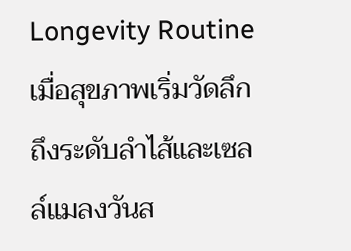Longevity Routine เมื่อสุขภาพเริ่มวัดลึกถึงระดับลำไส้และเซลล์แมลงวันส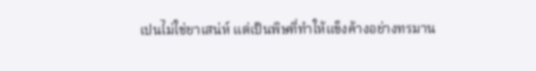เปนไม่ใช่ยาเสน่ห์ แต่เป็นพิษที่ทำให้แข็งค้างอย่างทรมาน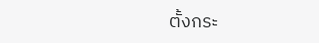ตั้งกระ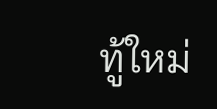ทู้ใหม่